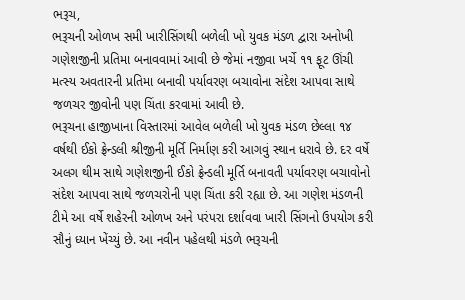ભરૂચ,
ભરૂચની ઓળખ સમી ખારીસિંગથી બળેલી ખો યુવક મંડળ દ્વારા અનોખી ગણેશજીની પ્રતિમા બનાવવામાં આવી છે જેમાં નજીવા ખર્ચે ૧૧ ફૂટ ઊંચી મત્સ્ય અવતારની પ્રતિમા બનાવી પર્યાવરણ બચાવોના સંદેશ આપવા સાથે જળચર જીવોની પણ ચિંતા કરવામાં આવી છે.
ભરૂચના હાજીખાના વિસ્તારમાં આવેલ બળેલી ખો યુવક મંડળ છેલ્લા ૧૪ વર્ષથી ઈકો ફ્રેન્ડલી શ્રીજીની મૂર્તિ નિર્માણ કરી આગવું સ્થાન ધરાવે છે. દર વર્ષે અલગ થીમ સાથે ગણેશજીની ઈકો ફ્રેન્ડલી મૂર્તિ બનાવતી પર્યાવરણ બચાવોનો સંદેશ આપવા સાથે જળચરોની પણ ચિંતા કરી રહ્યા છે. આ ગણેશ મંડળની ટીમે આ વર્ષે શહેરની ઓળખ અને પરંપરા દર્શાવવા ખારી સિંગનો ઉપયોગ કરી સૌનું ધ્યાન ખેંચ્યું છે. આ નવીન પહેલથી મંડળે ભરૂચની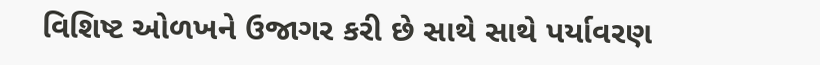વિશિષ્ટ ઓળખને ઉજાગર કરી છે સાથે સાથે પર્યાવરણ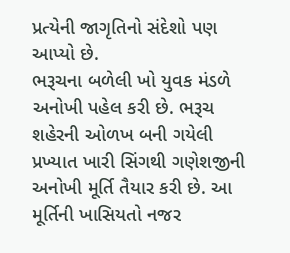પ્રત્યેની જાગૃતિનો સંદેશો પણ આપ્યો છે.
ભરૂચના બળેલી ખો યુવક મંડળે અનોખી પહેલ કરી છે. ભરૂચ શહેરની ઓળખ બની ગયેલી પ્રખ્યાત ખારી સિંગથી ગણેશજીની અનોખી મૂર્તિ તૈયાર કરી છે. આ મૂર્તિની ખાસિયતો નજર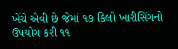ખેંચે એવી છે જેમાં ૧૭ કિલો ખારીસિંગનો ઉપયોગ કરી ૧૧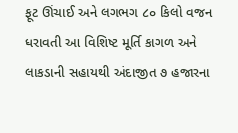ફૂટ ઊંચાઈ અને લગભગ ૮૦ કિલો વજન ધરાવતી આ વિશિષ્ટ મૂર્તિ કાગળ અને લાકડાની સહાયથી અંદાજીત ૭ હજારના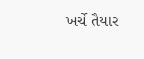ખર્ચે તૈયાર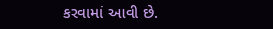કરવામાં આવી છે.